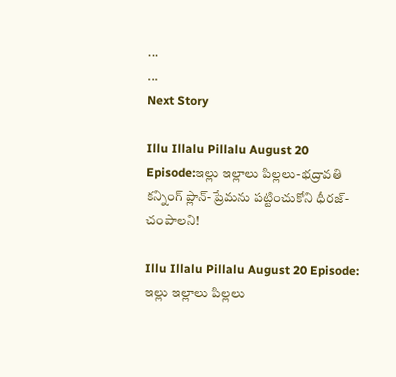...
...
Next Story

Illu Illalu Pillalu August 20 Episode:ఇల్లు ఇల్లాలు పిల్లలు-భద్రావతి కన్నింగ్ ప్లాన్-ప్రేమను పట్టించుకోని ధీరజ్-చంపాలని!

Illu Illalu Pillalu August 20 Episode: ఇల్లు ఇల్లాలు పిల్లలు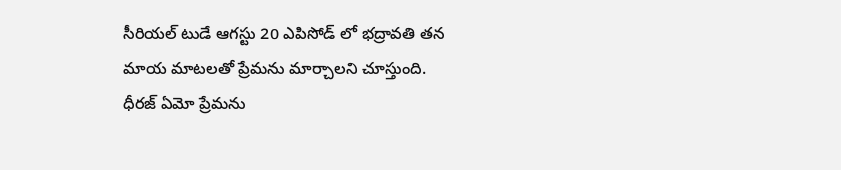సీరియల్ టుడే ఆగస్టు 20 ఎపిసోడ్ లో భద్రావతి తన మాయ మాటలతో ప్రేమను మార్చాలని చూస్తుంది. ధీరజ్ ఏమో ప్రేమను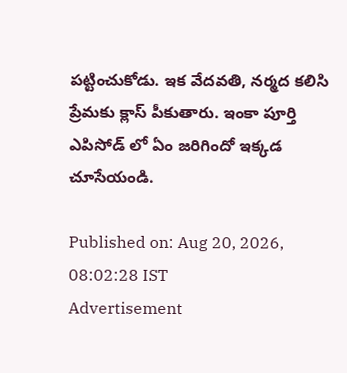పట్టించుకోడు. ఇక వేదవతి, నర్మద కలిసి ప్రేమకు క్లాస్ పీకుతారు. ఇంకా పూర్తి ఎపిసోడ్ లో ఏం జరిగిందో ఇక్కడ చూసేయండి.

Published on: Aug 20, 2026, 08:02:28 IST
Advertisement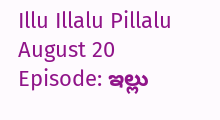Illu Illalu Pillalu August 20 Episode: ఇల్లు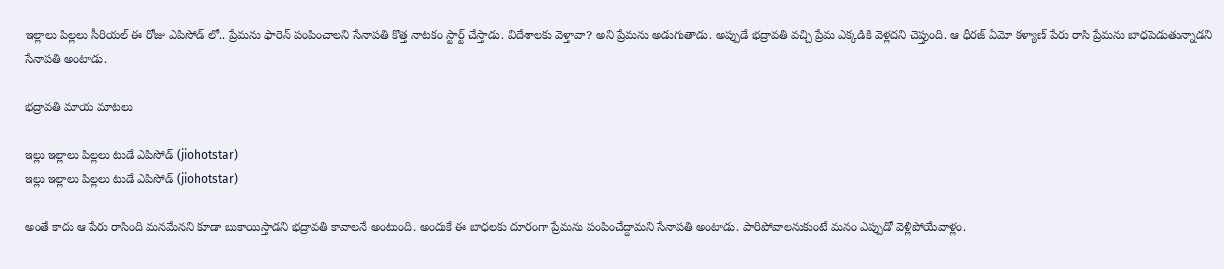ఇల్లాలు పిల్లలు సీరియల్ ఈ రోజు ఎపిసోడ్ లో.. ప్రేమను ఫారెన్ పంపించాలని సేనాపతి కొత్త నాటకం స్టార్ట్ చేస్తాడు. విదేశాలకు వెళ్తావా? అని ప్రేమను అడుగుతాడు. అప్పుడే భద్రావతి వచ్చి ప్రేమ ఎక్కడికి వెళ్లదని చెప్తుంది. ఆ ధీరజ్ ఏమో కళ్యాణ్ పేరు రాసి ప్రేమను బాధపెడుతున్నాడని సేనాపతి అంటాడు.

భద్రావతి మాయ మాటలు

ఇల్లు ఇల్లాలు పిల్లలు టుడే ఎపిసోడ్ (jiohotstar)
ఇల్లు ఇల్లాలు పిల్లలు టుడే ఎపిసోడ్ (jiohotstar)

అంతే కాదు ఆ పేరు రాసింది మనమేనని కూడా బుకాయిస్తాడని భద్రావతి కావాలనే అంటుంది. అందుకే ఈ బాధలకు దూరంగా ప్రేమను పంపించేద్దామని సేనాపతి అంటాడు. పారిపోవాలనుకుంటే మనం ఎప్పుడో వెళ్లిపోయేవాళ్లం.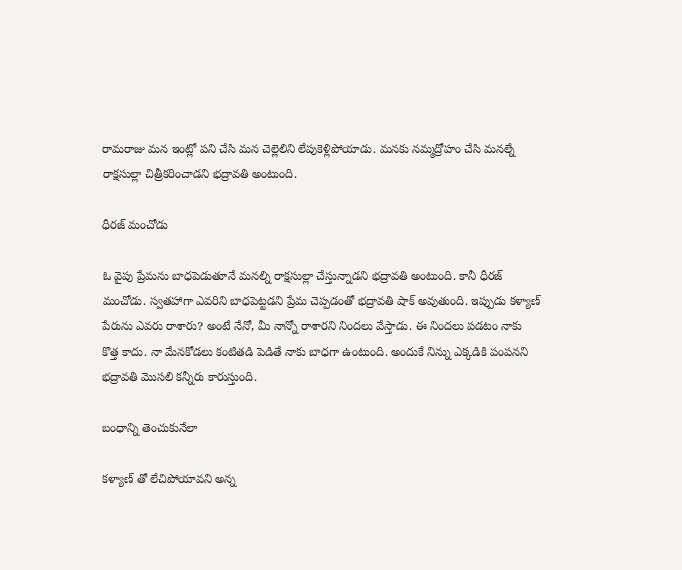రామరాజు మన ఇంట్లో పని చేసి మన చెల్లెలిని లేపుకెళ్లిపోయాడు. మనకు నమ్మద్రోహం చేసి మనల్నే రాక్షసుల్లా చిత్రీకరించాడని భద్రావతి అంటుంది.

ధీరజ్ మంచోడు

ఓ వైపు ప్రేమను బాధపెడుతూనే మనల్ని రాక్షసుల్లా చేస్తున్నాడని భద్రావతి అంటుంది. కానీ ధీరజ్ మంచోడు. స్వతహాగా ఎవరిని బాధపెట్టడని ప్రేమ చెప్పడంతో భద్రావతి షాక్ అవుతుంది. ఇప్పుడు కళ్యాణ్ పేరును ఎవరు రాశారు? అంటే నేనో, మీ నాన్నో రాశారని నిందలు వేస్తాడు. ఈ నిందలు పడటం నాకు కొత్త కాదు. నా మేనకోడలు కంటితడి పెడితే నాకు బాధగా ఉంటుంది. అందుకే నిన్ను ఎక్కడికి పంపనని భద్రావతి మొసలి కన్నీరు కారుస్తుంది.

బంధాన్ని తెంచుకునేలా

కళ్యాణ్ తో లేచిపోయావని అన్న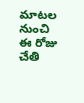మాటల నుంచి ఈ రోజు చేతి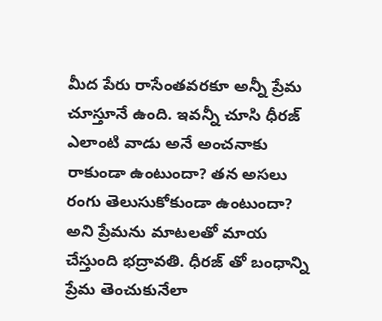మీద పేరు రాసేంతవరకూ అన్నీ ప్రేమ చూస్తూనే ఉంది. ఇవన్నీ చూసి ధీరజ్ ఎలాంటి వాడు అనే అంచనాకు రాకుండా ఉంటుందా? తన అసలు రంగు తెలుసుకోకుండా ఉంటుందా? అని ప్రేమను మాటలతో మాయ చేస్తుంది భద్రావతి. ధీరజ్ తో బంధాన్ని ప్రేమ తెంచుకునేలా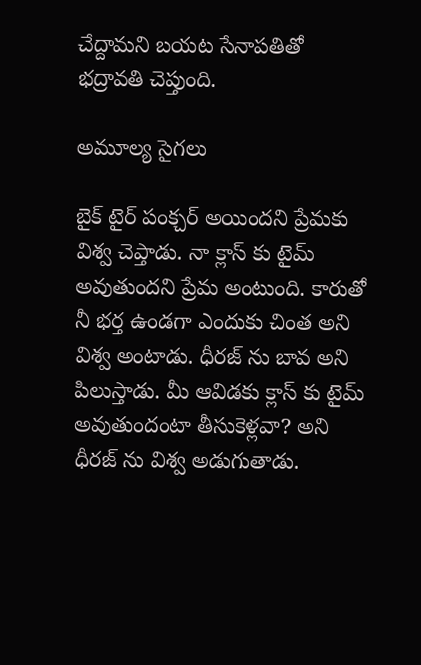చేద్దామని బయట సేనాపతితో భద్రావతి చెప్తుంది.

అమూల్య సైగలు

బైక్ టైర్ పంక్చర్ అయిందని ప్రేమకు విశ్వ చెప్తాడు. నా క్లాస్ కు టైమ్ అవుతుందని ప్రేమ అంటుంది. కారుతో నీ భర్త ఉండగా ఎందుకు చింత అని విశ్వ అంటాడు. ధీరజ్ ను బావ అని పిలుస్తాడు. మీ ఆవిడకు క్లాస్ కు టైమ్ అవుతుందంటా తీసుకెళ్లవా? అని ధీరజ్ ను విశ్వ అడుగుతాడు.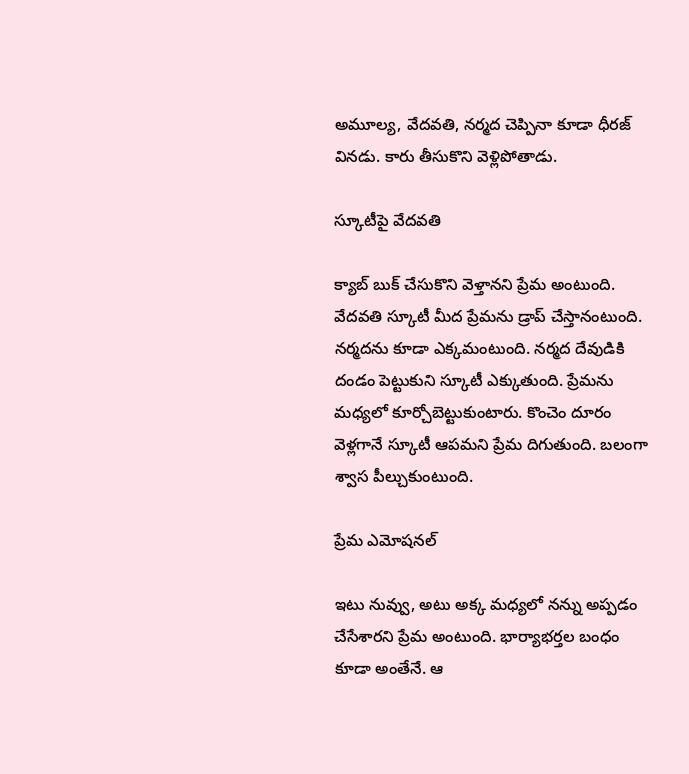అమూల్య, వేదవతి, నర్మద చెప్పినా కూడా ధీరజ్ వినడు. కారు తీసుకొని వెళ్లిపోతాడు.

స్కూటీపై వేదవతి

క్యాబ్ బుక్ చేసుకొని వెళ్తానని ప్రేమ అంటుంది. వేదవతి స్కూటీ మీద ప్రేమను డ్రాప్ చేస్తానంటుంది. నర్మదను కూడా ఎక్కమంటుంది. నర్మద దేవుడికి దండం పెట్టుకుని స్కూటీ ఎక్కుతుంది. ప్రేమను మధ్యలో కూర్చోబెట్టుకుంటారు. కొంచెం దూరం వెళ్లగానే స్కూటీ ఆపమని ప్రేమ దిగుతుంది. బలంగా శ్వాస పీల్చుకుంటుంది.

ప్రేమ ఎమోషనల్

ఇటు నువ్వు, అటు అక్క మధ్యలో నన్ను అప్పడం చేసేశారని ప్రేమ అంటుంది. భార్యాభర్తల బంధం కూడా అంతేనే. ఆ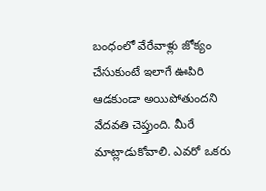బంధంలో వేరేవాళ్లు జోక్యం చేసుకుంటే ఇలాగే ఊపిరి ఆడకుండా అయిపోతుందని వేదవతి చెప్తుంది. మీరే మాట్లాడుకోవాలి. ఎవరో ఒకరు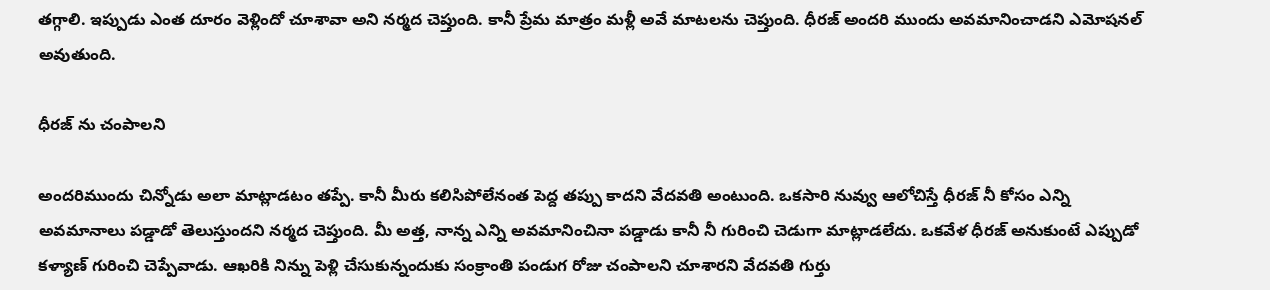తగ్గాలి. ఇప్పుడు ఎంత దూరం వెళ్లిందో చూశావా అని నర్మద చెప్తుంది. కానీ ప్రేమ మాత్రం మళ్లీ అవే మాటలను చెప్తుంది. ధీరజ్ అందరి ముందు అవమానించాడని ఎమోషనల్ అవుతుంది.

ధీరజ్ ను చంపాలని

అందరిముందు చిన్నోడు అలా మాట్లాడటం తప్పే. కానీ మీరు కలిసిపోలేనంత పెద్ద తప్పు కాదని వేదవతి అంటుంది. ఒకసారి నువ్వు ఆలోచిస్తే ధీరజ్ నీ కోసం ఎన్ని అవమానాలు పడ్డాడో తెలుస్తుందని నర్మద చెప్తుంది. మీ అత్త, నాన్న ఎన్ని అవమానించినా పడ్డాడు కానీ నీ గురించి చెడుగా మాట్లాడలేదు. ఒకవేళ ధీరజ్ అనుకుంటే ఎప్పుడో కళ్యాణ్ గురించి చెప్పేవాడు. ఆఖరికి నిన్ను పెళ్లి చేసుకున్నందుకు సంక్రాంతి పండుగ రోజు చంపాలని చూశారని వేదవతి గుర్తు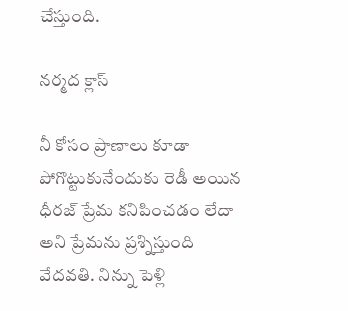చేస్తుంది.

నర్మద క్లాస్

నీ కోసం ప్రాణాలు కూడా పోగొట్టుకునేందుకు రెడీ అయిన ధీరజ్ ప్రేమ కనిపించడం లేదా అని ప్రేమను ప్రశ్నిస్తుంది వేదవతి. నిన్ను పెళ్లి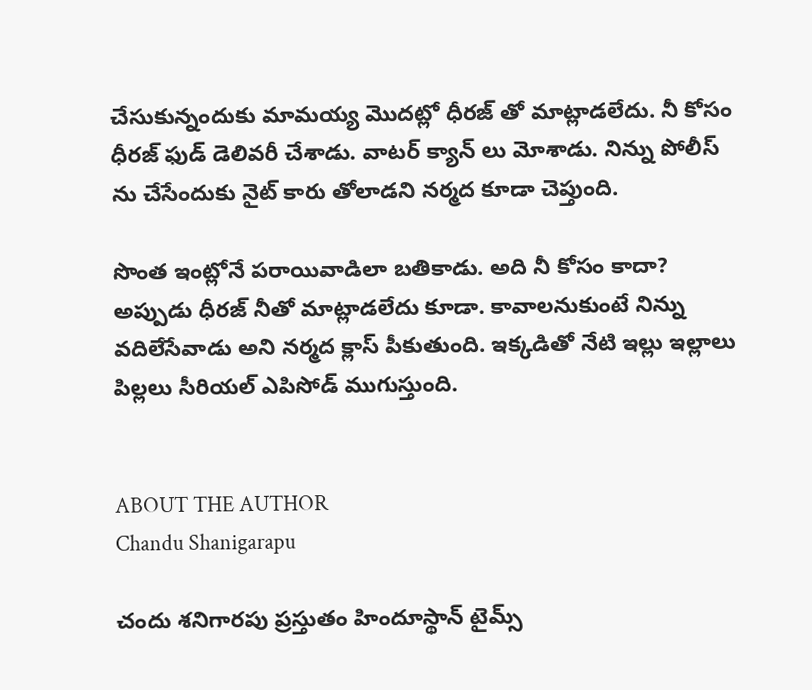చేసుకున్నందుకు మామయ్య మొదట్లో ధీరజ్ తో మాట్లాడలేదు. నీ కోసం ధీరజ్ ఫుడ్ డెలివరీ చేశాడు. వాటర్ క్యాన్ లు మోశాడు. నిన్ను పోలీస్ ను చేసేందుకు నైట్ కారు తోలాడని నర్మద కూడా చెప్తుంది.

సొంత ఇంట్లోనే పరాయివాడిలా బతికాడు. అది నీ కోసం కాదా? అప్పుడు ధీరజ్ నీతో మాట్లాడలేదు కూడా. కావాలనుకుంటే నిన్ను వదిలేసేవాడు అని నర్మద క్లాస్ పీకుతుంది. ఇక్కడితో నేటి ఇల్లు ఇల్లాలు పిల్లలు సీరియల్ ఎపిసోడ్ ముగుస్తుంది.


ABOUT THE AUTHOR
Chandu Shanigarapu

చందు శనిగారపు ప్రస్తుతం హిందూస్థాన్ టైమ్స్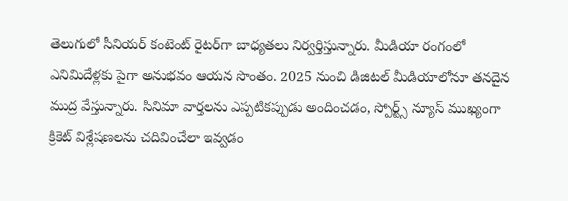తెలుగులో సీనియర్ కంటెంట్ రైట‌ర్‌గా బాధ్యతలు నిర్వర్తిస్తున్నారు. మీడియా రంగంలో ఎనిమిదేళ్లకు పైగా అనుభవం ఆయన సొంతం. 2025 నుంచి డిజిటల్ మీడియాలోనూ తనదైన ముద్ర వేస్తున్నారు. సినిమా వార్తలను ఎప్పటికప్పుడు అందించడం, స్పోర్ట్స్ న్యూస్ ముఖ్యంగా క్రికెట్ విశ్లేషణలను చదివించేలా ఇవ్వడం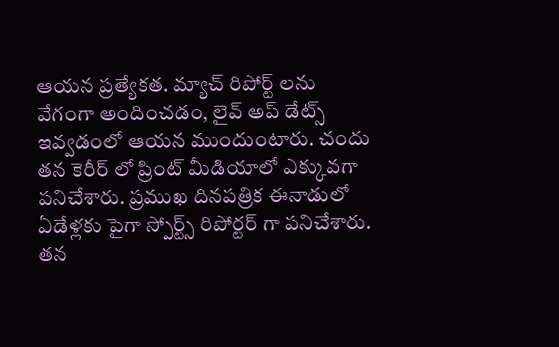ఆయన ప్రత్యేకత. మ్యాచ్ రిపోర్ట్ లను వేగంగా అందించడం, లైవ్ అప్ డేట్స్ ఇవ్వడంలో ఆయన ముందుంటారు. చందు తన కెరీర్ లో ప్రింట్ మీడియాలో ఎక్కువగా పనిచేశారు. ప్రముఖ దినపత్రిక ఈనాడులో ఏడేళ్లకు పైగా స్పోర్ట్స్ రిపోర్టర్ గా పనిచేశారు. తన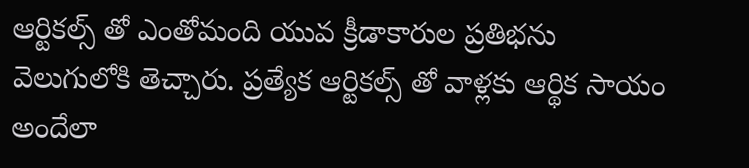ఆర్టికల్స్ తో ఎంతోమంది యువ క్రీడాకారుల ప్రతిభను వెలుగులోకి తెచ్చారు. ప్రత్యేక ఆర్టికల్స్ తో వాళ్లకు ఆర్థిక సాయం అందేలా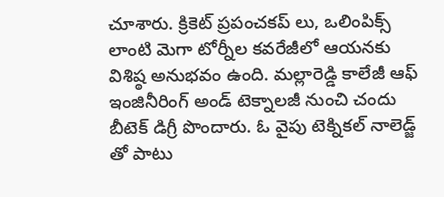చూశారు. క్రికెట్ ప్రపంచకప్ లు, ఒలింపిక్స్ లాంటి మెగా టోర్నీల కవరేజీలో ఆయనకు విశిష్ఠ అనుభవం ఉంది. మల్లారెడ్డి కాలేజీ ఆఫ్ ఇంజినీరింగ్ అండ్ టెక్నాలజీ నుంచి చందు బీటెక్ డిగ్రీ పొందారు. ఓ వైపు టెక్నికల్ నాలెడ్జ్ తో పాటు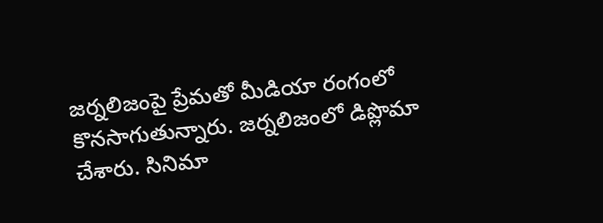జర్నలిజంపై ప్రేమతో మీడియా రంగంలో కొనసాగుతున్నారు. జర్నలిజంలో డిప్లొమా చేశారు. సినిమా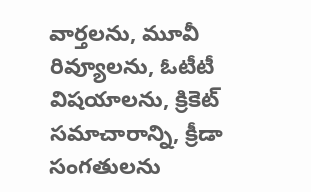వార్తలను, మూవీ రివ్యూలను, ఓటీటీ విషయాలను, క్రికెట్ సమాచారాన్ని, క్రీడా సంగతులను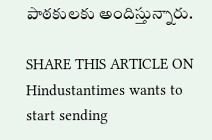పాఠకులకు అందిస్తున్నారు.

SHARE THIS ARTICLE ON
Hindustantimes wants to start sending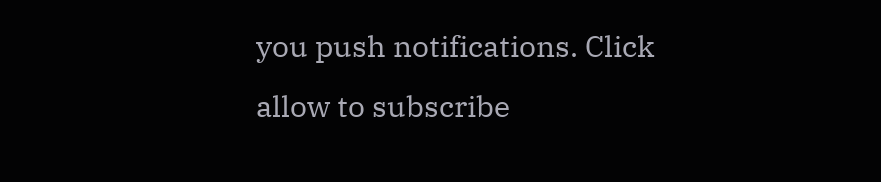you push notifications. Click allow to subscribe